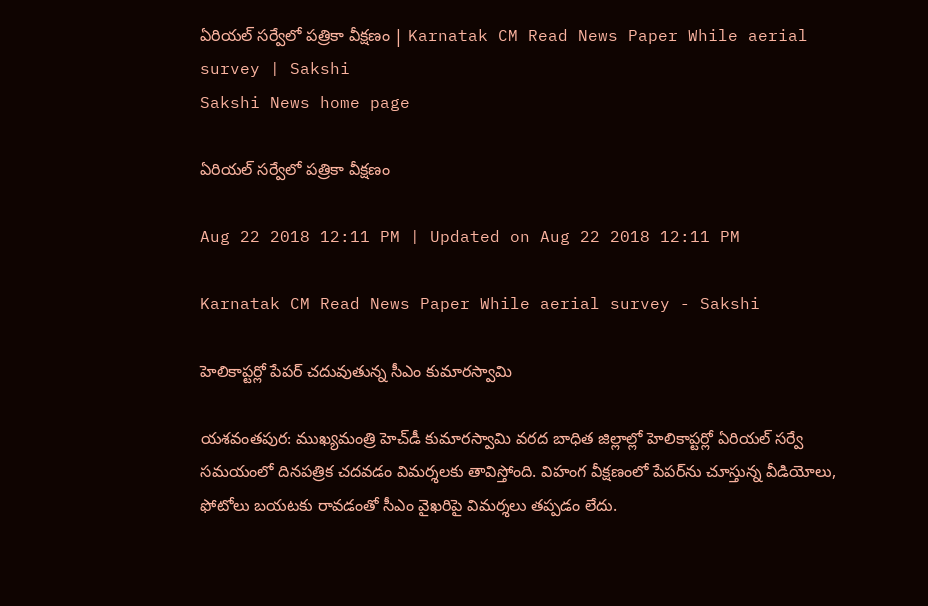ఏరియల్‌ సర్వేలో పత్రికా వీక్షణం | Karnatak CM Read News Paper While aerial survey | Sakshi
Sakshi News home page

ఏరియల్‌ సర్వేలో పత్రికా వీక్షణం

Aug 22 2018 12:11 PM | Updated on Aug 22 2018 12:11 PM

Karnatak CM Read News Paper While aerial survey - Sakshi

హెలికాప్టర్లో పేపర్‌ చదువుతున్న సీఎం కుమారస్వామి

యశవంతపుర: ముఖ్యమంత్రి హెచ్‌డీ కుమారస్వామి వరద బాధిత జిల్లాల్లో హెలికాప్టర్లో ఏరియల్‌ సర్వే సమయంలో దినపత్రిక చదవడం విమర్శలకు తావిస్తోంది. విహంగ వీక్షణంలో పేపర్‌ను చూస్తున్న వీడియోలు, ఫోటోలు బయటకు రావడంతో సీఎం వైఖరిపై విమర్శలు తప్పడం లేదు.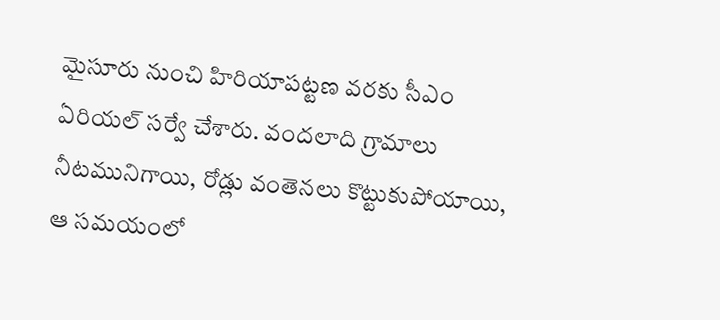మైసూరు నుంచి హిరియాపట్టణ వరకు సీఎం ఏరియల్‌ సర్వే చేశారు. వందలాది గ్రామాలు నీటమునిగాయి, రోడ్లు వంతెనలు కొట్టుకుపోయాయి, ఆ సమయంలో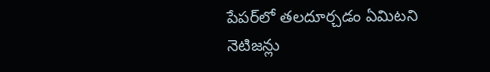పేపర్‌లో తలదూర్చడం ఏమిటని నెటిజన్లు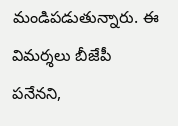మండిపడుతున్నారు. ఈ విమర్శలు బీజేపీ పనేనని,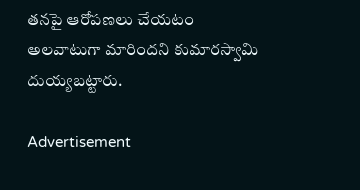తనపై ఆరోపణలు చేయటం అలవాటుగా మారిందని కుమారస్వామి దుయ్యబట్టారు.

Advertisement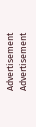Advertisement
Advertisement